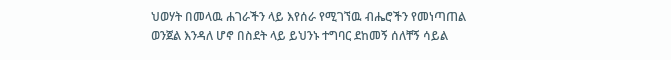ህወሃት በመላዉ ሐገራችን ላይ እየሰራ የሚገኘዉ ብሔሮችን የመነጣጠል ወንጀል እንዳለ ሆኖ በስደት ላይ ይህንኑ ተግባር ደከመኝ ሰለቸኝ ሳይል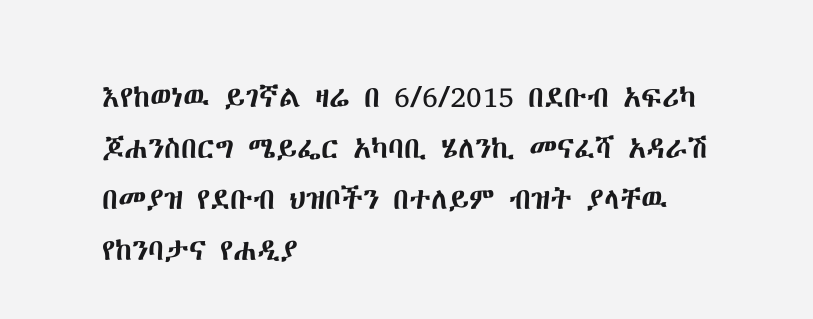እየከወነዉ ይገኛል ዛሬ በ 6/6/2015 በደቡብ አፍሪካ ጆሐንስበርግ ሜይፌር አካባቢ ሄለንኪ መናፈሻ አዳራሽ በመያዝ የደቡብ ህዝቦችን በተለይም ብዝት ያላቸዉ የከንባታና የሐዲያ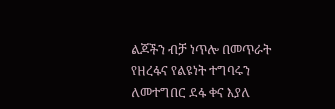ልጆችን ብቻ ነጥሎ በመጥራት የዘረፋና የልዩነት ተግባሩን ለመተግበር ደፋ ቀና እያለ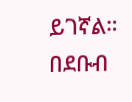ይገኛል። በደቡብ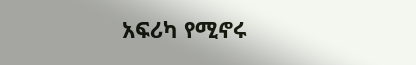አፍሪካ የሚኖሩ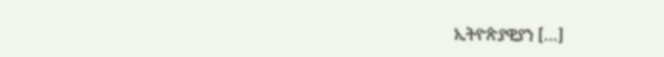ኢትዮጵያዊያን […]